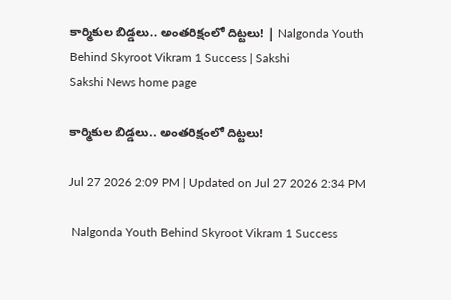కార్మికుల బిడ్డలు.. అంతరిక్షంలో దిట్టలు! | Nalgonda Youth Behind Skyroot Vikram 1 Success | Sakshi
Sakshi News home page

కార్మికుల బిడ్డలు.. అంతరిక్షంలో దిట్టలు!

Jul 27 2026 2:09 PM | Updated on Jul 27 2026 2:34 PM

 Nalgonda Youth Behind Skyroot Vikram 1 Success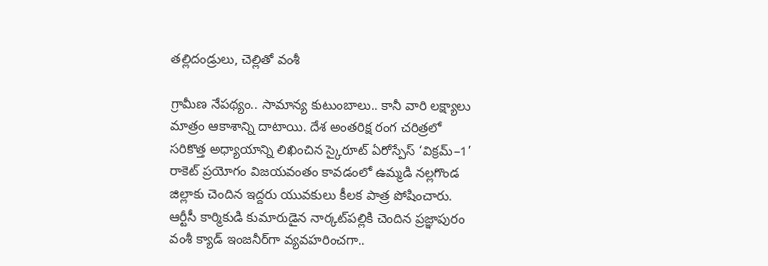తల్లిదండ్రులు, చెల్లితో వంశీ

గ్రామీణ నేపథ్యం.. సామాన్య కుటుంబాలు.. కానీ వారి లక్ష్యాలు మాత్రం ఆకాశాన్ని దాటాయి. దేశ అంతరిక్ష రంగ చరిత్రలో సరికొత్త అధ్యాయాన్ని లిఖించిన స్కైరూట్‌ ఏరోస్పేస్‌ ‘విక్రమ్‌–1’ రాకెట్‌ ప్రయోగం విజయవంతం కావడంలో ఉమ్మడి నల్లగొండ జిల్లాకు చెందిన ఇద్దరు యువకులు కీలక పాత్ర పోషించారు. ఆర్టీసీ కార్మికుడి కుమారుడైన నార్కట్‌పల్లికి చెందిన ప్రజ్ఞాపురం వంశీ క్యాడ్‌ ఇంజనీర్‌గా వ్యవహరించగా..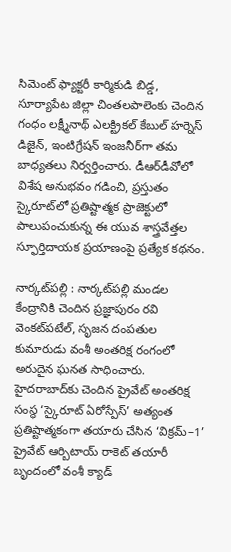సిమెంట్‌ ఫ్యాక్టరీ కార్మికుడి బిడ్డ, సూర్యాపేట జిల్లా చింతలపాలెంకు చెందిన గంధం లక్ష్మీనాథ్‌ ఎలక్ట్రికల్‌ కేబుల్‌ హర్నెస్‌ డిజైన్, ఇంటిగ్రేషన్‌ ఇంజనీర్‌గా తమ బాధ్యతలు నిర్వర్తించారు. డీఆర్‌డీవోలో విశేష అనుభవం గడించి, ప్రస్తుతం స్కైరూట్‌లో ప్రతిష్టాత్మక ప్రాజెక్టులో పాలుపంచుకున్న ఈ యువ శాస్త్రవేత్తల స్ఫూర్తిదాయక ప్రయాణంపై ప్రత్యేక కథనం.

నార్కట్‌పల్లి : నార్కట్‌పల్లి మండల కేంద్రానికి చెందిన ప్రజ్ఞాపురం రవి వెంకట్‌పటేల్, సృజన దంపతుల కుమారుడు వంశీ అంతరిక్ష రంగంలో అరుదైన ఘనత సాధించారు. హైదరాబాద్‌కు చెందిన ప్రైవేట్‌ అంతరిక్ష సంస్థ ‘స్కైరూట్ ఏరోస్పేస్’ అత్యంత ప్రతిష్టాత్మకంగా తయారు చేసిన ‘విక్రమ్‌–1’ ప్రైవేట్‌ ఆర్బిటాయ్‌ రాకెట్‌ తయారీ బృందంలో వంశీ క్యాడ్‌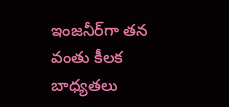ఇంజనీర్‌గా తన వంతు కీలక బాధ్యతలు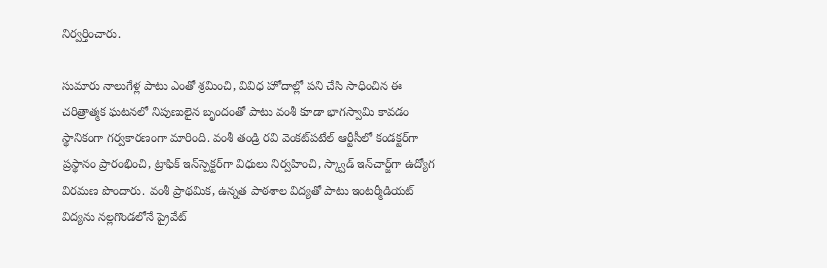నిర్వర్తించారు.

సుమారు నాలుగేళ్ల పాటు ఎంతో శ్రమించి, వివిధ హోదాల్లో పని చేసి సాధించిన ఈ చరిత్రాత్మక ఘటనలో నిపుణులైన బృందంతో పాటు వంశీ కూడా భాగస్వామి కావడం స్థానికంగా గర్వకారణంగా మారింది. వంశీ తండ్రి రవి వెంకట్‌పటేల్‌ ఆర్టీసీలో కండక్టర్‌గా ప్రస్థానం ప్రారంభించి, ట్రాఫిక్‌ ఇన్‌స్పెక్టర్‌గా విధులు నిర్వహించి, స్క్వాడ్‌ ఇన్‌చార్జ్‌గా ఉద్యోగ విరమణ పొందారు. వంశీ ప్రాథమిక, ఉన్నత పాఠశాల విద్యతో పాటు ఇంటర్మీడియట్  విద్యను నల్లగొండలోనే ప్రైవేట్‌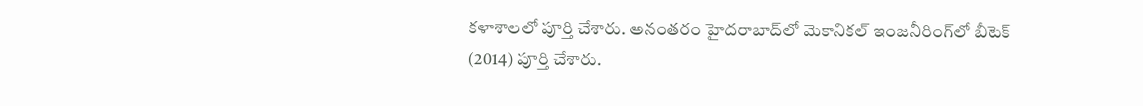కళాశాలలో పూర్తి చేశారు. అనంతరం హైదరాబాద్‌లో మెకానికల్‌ ఇంజనీరింగ్‌లో బీటెక్‌ (2014) పూర్తి చేశారు.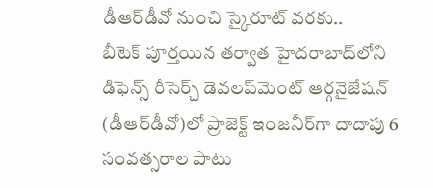డీఆర్‌డీవో నుంచి స్కైరూట్‌ వరకు..
బీటెక్‌ పూర్తయిన తర్వాత హైదరాబాద్‌లోని డిఫెన్స్‌ రీసెర్చ్‌ డెవలప్‌మెంట్‌ ఆర్గనైజేషన్‌ (డీఆర్‌డీవో)లో ప్రాజెక్ట్‌ ఇంజనీర్‌గా దాదాపు 6 సంవత్సరాల పాటు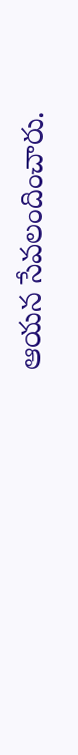ఆయన సేవలందించారు.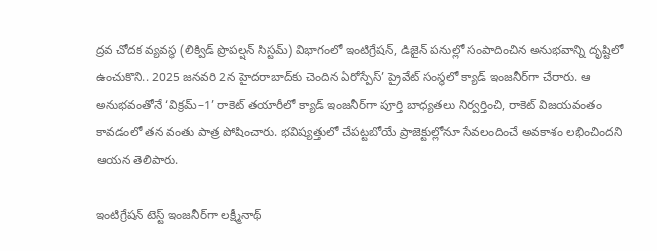ద్రవ చోదక వ్యవస్థ (లిక్విడ్‌ ప్రొపల్షన్‌ సిస్టమ్‌) విభాగంలో ఇంటిగ్రేషన్, డిజైన్‌ పనుల్లో సంపాదించిన అనుభవాన్ని దృష్టిలో ఉంచుకొని.. 2025 జనవరి 2న హైదరాబాద్‌కు చెందిన ఏరోస్పేస్‌’ ప్రైవేట్‌ సంస్థలో క్యాడ్‌ ఇంజనీర్‌గా చేరారు. ఆ అనుభవంతోనే ‘విక్రమ్‌–1’ రాకెట్‌ తయారీలో క్యాడ్‌ ఇంజనీర్‌గా పూర్తి బాధ్యతలు నిర్వర్తించి, రాకెట్‌ విజయవంతం కావడంలో తన వంతు పాత్ర పోషించారు. భవిష్యత్తులో చేపట్టబోయే ప్రాజెక్టుల్లోనూ సేవలందించే అవకాశం లభించిందని ఆయన తెలిపారు.

ఇంటిగ్రేషన్‌ టెస్ట్‌ ఇంజనీర్‌గా లక్ష్మీనాథ్‌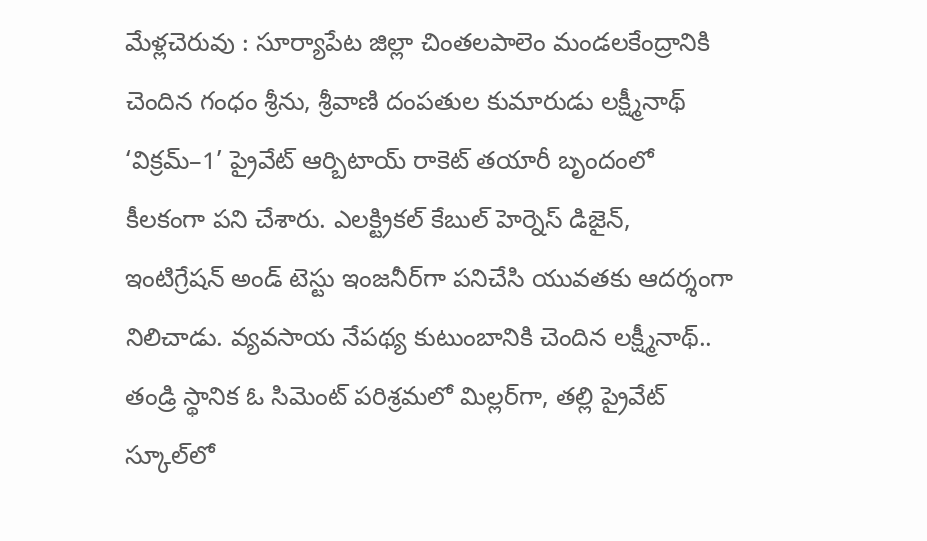మేళ్లచెరువు : సూర్యాపేట జిల్లా చింతలపాలెం మండలకేంద్రానికి  చెందిన గంధం శ్రీను, శ్రీవాణి దంపతుల కుమారుడు లక్ష్మీనాథ్‌ ‘విక్రమ్‌–1’ ప్రైవేట్‌ ఆర్బిటాయ్‌ రాకెట్‌ తయారీ బృందంలో కీలకంగా పని చేశారు. ఎలక్ట్రికల్‌ కేబుల్‌ హెర్నెస్‌ డిజైన్, ఇంటిగ్రేషన్‌ అండ్‌ టెస్టు ఇంజనీర్‌గా పనిచేసి యువతకు ఆదర్శంగా నిలిచాడు. వ్యవసాయ నేపథ్య కుటుంబానికి చెందిన లక్ష్మీనాథ్‌.. తండ్రి స్థానిక ఓ సిమెంట్‌ పరిశ్రమలో మిల్లర్‌గా, తల్లి ప్రైవేట్‌ స్కూల్‌లో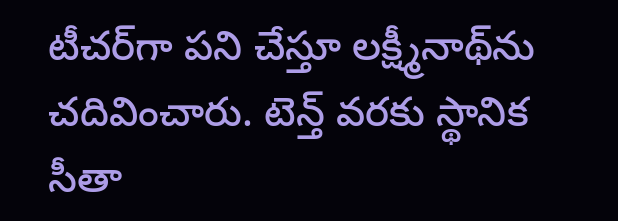టీచర్‌గా పని చేస్తూ లక్ష్మీనాథ్‌ను చదివించారు. టెన్త్‌ వరకు స్థానిక సీతా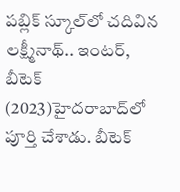పబ్లిక్‌ స్కూల్‌లో చదివిన లక్ష్మీనాథ్‌.. ఇంటర్, బీటెక్‌ (2023)హైదరాబాద్‌లో పూర్తి చేశాడు. బీటెక్‌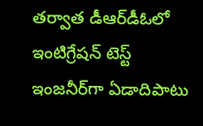తర్వాత డీఆర్‌డీఓలో ఇంటిగ్రేషన్‌ టెస్ట్‌ ఇంజనీర్‌గా ఏడాదిపాటు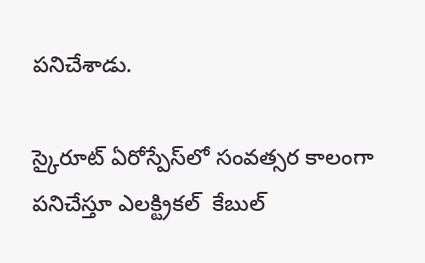పనిచేశాడు.

స్కైరూట్‌ ఏరోస్పేస్‌లో సంవత్సర కాలంగా పనిచేస్తూ ఎలక్ట్రికల్‌  కేబుల్‌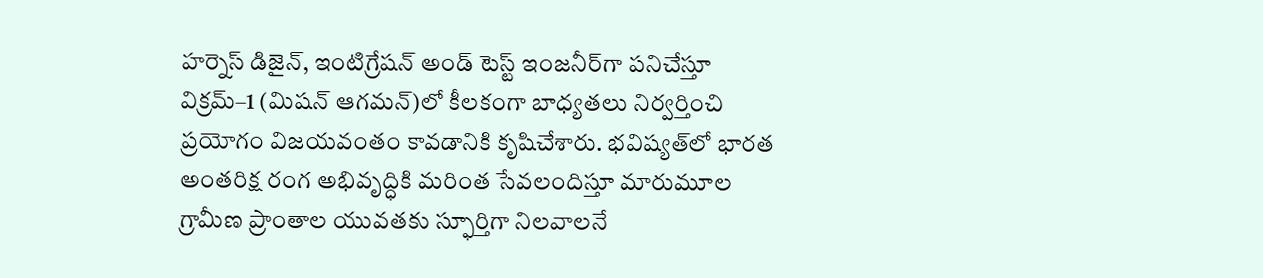హర్నెస్‌ డిజైన్, ఇంటిగ్రేషన్‌ అండ్‌ టెస్ట్‌ ఇంజనీర్‌గా పనిచేస్తూ విక్రమ్‌–1 (మిషన్‌ ఆగమన్‌)లో కీలకంగా బాధ్యతలు నిర్వర్తించి ప్రయోగం విజయవంతం కావడానికి కృషిచేశారు. భవిష్యత్‌లో భారత అంతరిక్ష రంగ అభివృద్ధికి మరింత సేవలందిస్తూ మారుమూల గ్రామీణ ప్రాంతాల యువతకు స్ఫూర్తిగా నిలవాలనే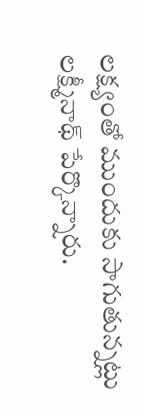లక్ష్యంతో ముందుకు సాగుతున్నట్లు లక్ష్మీనాథ్‌ పేర్కొన్నారు.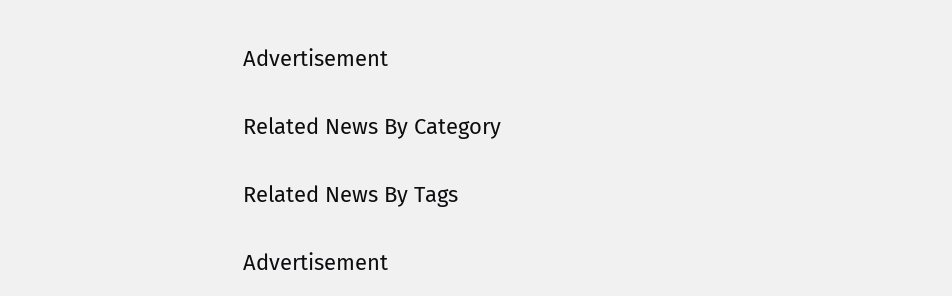Advertisement

Related News By Category

Related News By Tags

Advertisement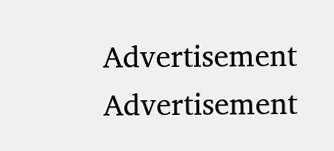Advertisement
Advertisement